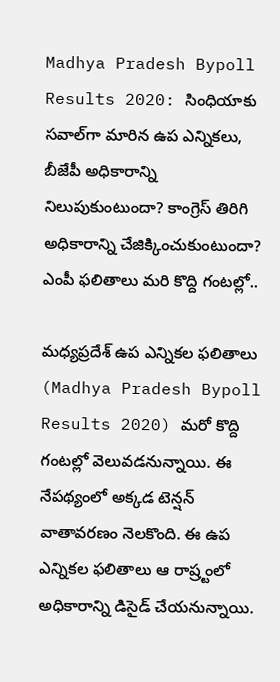Madhya Pradesh Bypoll Results 2020: సింధియాకు సవాల్‌గా మారిన ఉప ఎన్నికలు, బీజేపీ అధికారాన్ని నిలుపుకుంటుందా? కాంగ్రెస్ తిరిగి అధికారాన్ని చేజిక్కించుకుంటుందా? ఎంపీ ఫలితాలు మరి కొద్ది గంటల్లో..

మ‌ధ్య‌ప్ర‌దేశ్‌ ఉప ఎన్నికల ఫలితాలు (Madhya Pradesh Bypoll Results 2020) మరో కొద్ది గంటల్లో వెలువడనున్నాయి. ఈ నేపథ్యంలో అక్కడ టెన్ష‌న్ వాతావ‌ర‌ణం నెల‌కొంది. ఈ ఉప ఎన్నిక‌ల ఫ‌లితాలు ఆ రాష్ర్టంలో అధికారాన్ని డిసైడ్ చేయ‌నున్నాయి.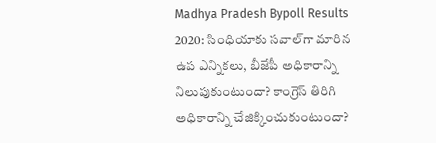Madhya Pradesh Bypoll Results 2020: సింధియాకు సవాల్‌గా మారిన ఉప ఎన్నికలు, బీజేపీ అధికారాన్ని నిలుపుకుంటుందా? కాంగ్రెస్ తిరిగి అధికారాన్ని చేజిక్కించుకుంటుందా?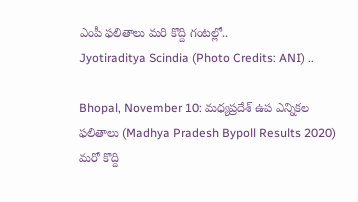ఎంపీ ఫలితాలు మరి కొద్ది గంటల్లో..
Jyotiraditya Scindia (Photo Credits: ANI) ..

Bhopal, November 10: మ‌ధ్య‌ప్ర‌దేశ్‌ ఉప ఎన్నికల ఫలితాలు (Madhya Pradesh Bypoll Results 2020) మరో కొద్ది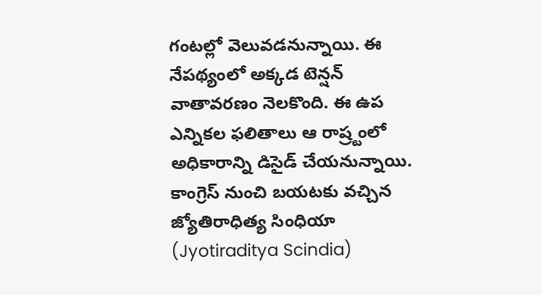గంటల్లో వెలువడనున్నాయి. ఈ నేపథ్యంలో అక్కడ టెన్ష‌న్ వాతావ‌ర‌ణం నెల‌కొంది. ఈ ఉప ఎన్నిక‌ల ఫ‌లితాలు ఆ రాష్ర్టంలో అధికారాన్ని డిసైడ్ చేయ‌నున్నాయి. కాంగ్రెస్ నుంచి బయటకు వచ్చిన జ్యోతిరాధిత్య సింధియా (Jyotiraditya Scindia)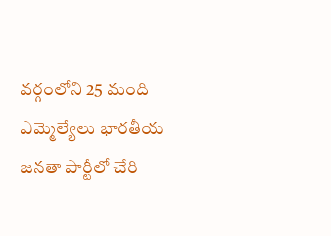వ‌ర్గంలోని 25 మంది ఎమ్మెల్యేలు భార‌తీయ జ‌న‌తా పార్టీలో చేరి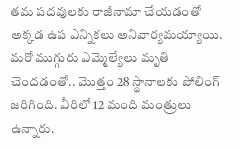త‌మ ప‌ద‌వుల‌కు రాజీనామా చేయ‌డంతో అక్క‌డ ఉప ఎన్నిక‌లు అనివార్య‌మ‌య్యాయి. మ‌రో ముగ్గురు ఎమ్మెల్యేలు మృతి చెంద‌డంతో.. మొత్తం 28 స్థానాల‌కు పోలింగ్ జ‌రిగింది. వీరిలో 12 మంది మంత్రులు ఉన్నారు.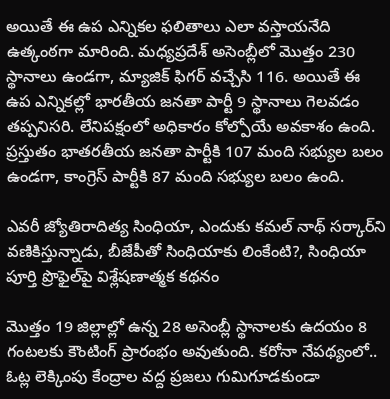అయితే ఈ ఉప ఎన్నిక‌ల ఫ‌లితాలు ఎలా వ‌స్తాయ‌నేది ఉత్కంఠ‌గా మారింది. మ‌ధ్య‌ప్ర‌దేశ్ అసెంబ్లీలో మొత్తం 230 స్థానాలు ఉండ‌గా, మ్యాజిక్ ఫిగ‌ర్ వ‌చ్చేసి 116. అయితే ఈ ఉప ఎన్నిక‌ల్లో భార‌తీయ జ‌న‌తా పార్టీ 9 స్థానాలు గెల‌వ‌డం త‌ప్ప‌నిస‌రి. లేనిప‌క్షంలో అధికారం కోల్పోయే అవ‌కాశం ఉంది. ప్ర‌స్తుతం భాతర‌తీయ జ‌న‌తా పార్టీకి 107 మంది స‌భ్యుల బ‌లం ఉండ‌గా, కాంగ్రెస్ పార్టీకి 87 మంది స‌భ్యుల బ‌లం ఉంది.

ఎవరీ జ్యోతిరాదిత్య సింధియా, ఎందుకు కమల్ నాథ్ సర్కార్‌ని వణికిస్తున్నాడు, బీజేపీతో సింధియాకు లింకేంటి?, సింధియా పూర్తి ప్రొఫైల్‌పై విశ్లేషణాత్మక కథనం

మొత్తం 19 జిల్లాల్లో ఉన్న 28 అసెంబ్లీ స్థానాలకు ఉదయం 8 గంటలకు కౌంటింగ్ ప్రారంభం అవుతుంది. కరోనా నేపథ్యంలో.. ఓట్ల లెక్కింపు కేంద్రాల వద్ద ప్రజలు గుమిగూడకుండా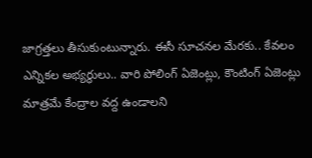జాగ్రత్తలు తీసుకుంటున్నారు. ఈసీ సూచనల మేరకు.. కేవలం ఎన్నికల అభ్యర్థులు.. వారి పోలింగ్ ఏజెంట్లు, కౌంటింగ్ ఏజెంట్లు మాత్రమే కేంద్రాల వద్ద ఉండాలని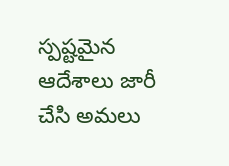స్పష్టమైన ఆదేశాలు జారీ చేసి అమలు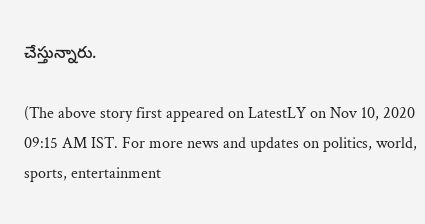చేస్తున్నారు.

(The above story first appeared on LatestLY on Nov 10, 2020 09:15 AM IST. For more news and updates on politics, world, sports, entertainment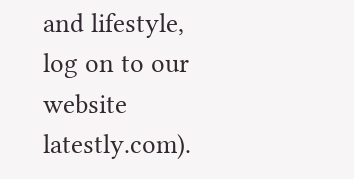and lifestyle, log on to our website latestly.com).